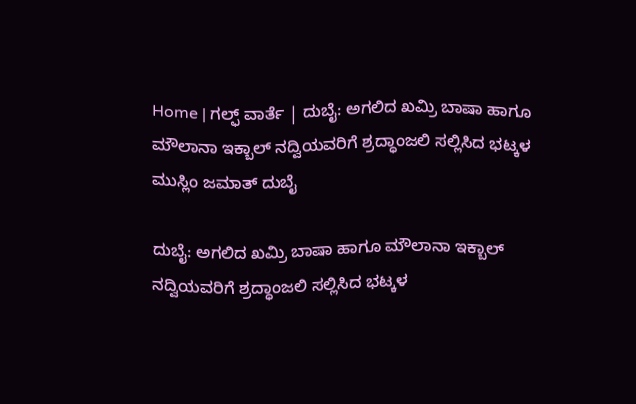Home | ಗಲ್ಫ್ ವಾರ್ತೆ | ದುಬೈ: ಅಗಲಿದ ಖಮ್ರಿ ಬಾಷಾ ಹಾಗೂ ಮೌಲಾನಾ ಇಕ್ಬಾಲ್ ನದ್ವಿಯವರಿಗೆ ಶ್ರದ್ಧಾಂಜಲಿ ಸಲ್ಲಿಸಿದ ಭಟ್ಕಳ ಮುಸ್ಲಿಂ ಜಮಾತ್ ದುಬೈ

ದುಬೈ: ಅಗಲಿದ ಖಮ್ರಿ ಬಾಷಾ ಹಾಗೂ ಮೌಲಾನಾ ಇಕ್ಬಾಲ್ ನದ್ವಿಯವರಿಗೆ ಶ್ರದ್ಧಾಂಜಲಿ ಸಲ್ಲಿಸಿದ ಭಟ್ಕಳ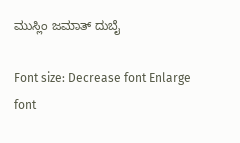ಮುಸ್ಲಿಂ ಜಮಾತ್ ದುಬೈ

Font size: Decrease font Enlarge font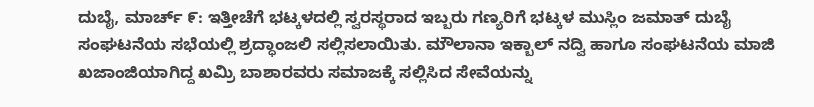ದುಬೈ, ಮಾರ್ಚ್ ೯: ಇತ್ತೀಚೆಗೆ ಭಟ್ಕಳದಲ್ಲಿ ಸ್ವರಸ್ಥರಾದ ಇಬ್ಬರು ಗಣ್ಯರಿಗೆ ಭಟ್ಕಳ ಮುಸ್ಲಿಂ ಜಮಾತ್ ದುಬೈ ಸಂಘಟನೆಯ ಸಭೆಯಲ್ಲಿ ಶ್ರದ್ಧಾಂಜಲಿ ಸಲ್ಲಿಸಲಾಯಿತು. ಮೌಲಾನಾ ಇಕ್ಬಾಲ್ ನದ್ವಿ ಹಾಗೂ ಸಂಘಟನೆಯ ಮಾಜಿ ಖಜಾಂಜಿಯಾಗಿದ್ದ ಖಮ್ರಿ ಬಾಶಾರವರು ಸಮಾಜಕ್ಕೆ ಸಲ್ಲಿಸಿದ ಸೇವೆಯನ್ನು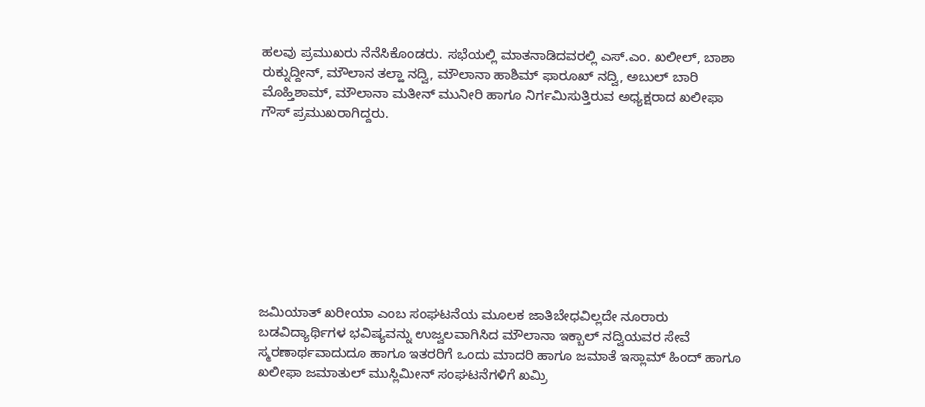ಹಲವು ಪ್ರಮುಖರು ನೆನೆಸಿಕೊಂಡರು. ಸಭೆಯಲ್ಲಿ ಮಾತನಾಡಿದವರಲ್ಲಿ ಎಸ್.ಎಂ. ಖಲೀಲ್, ಬಾಶಾ ರುಕ್ನುದ್ದೀನ್, ಮೌಲಾನ ತಲ್ಹಾ ನದ್ವಿ, ಮೌಲಾನಾ ಹಾಶಿಮ್ ಫಾರೂಖ್ ನದ್ವಿ, ಅಬುಲ್ ಬಾರಿ ಮೊಹ್ತಿಶಾಮ್, ಮೌಲಾನಾ ಮತೀನ್ ಮುನೀರಿ ಹಾಗೂ ನಿರ್ಗಮಿಸುತ್ತಿರುವ ಅಧ್ಯಕ್ಷರಾದ ಖಲೀಫಾ ಗೌಸ್ ಪ್ರಮುಖರಾಗಿದ್ದರು.









ಜಮಿಯಾತ್ ಖರೀಯಾ ಎಂಬ ಸಂಘಟನೆಯ ಮೂಲಕ ಜಾತಿಬೇಧವಿಲ್ಲದೇ ನೂರಾರು ಬಡವಿದ್ಯಾರ್ಥಿಗಳ ಭವಿಷ್ಯವನ್ನು ಉಜ್ವಲವಾಗಿಸಿದ ಮೌಲಾನಾ ಇಕ್ಬಾಲ್ ನದ್ವಿಯವರ ಸೇವೆ ಸ್ಮರಣಾರ್ಥವಾದುದೂ ಹಾಗೂ ಇತರರಿಗೆ ಒಂದು ಮಾದರಿ ಹಾಗೂ ಜಮಾತೆ ಇಸ್ಲಾಮ್ ಹಿಂದ್ ಹಾಗೂ ಖಲೀಫಾ ಜಮಾತುಲ್ ಮುಸ್ಲಿಮೀನ್ ಸಂಘಟನೆಗಳಿಗೆ ಖಮ್ರಿ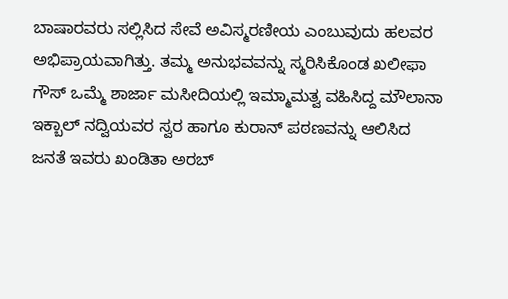ಬಾಷಾರವರು ಸಲ್ಲಿಸಿದ ಸೇವೆ ಅವಿಸ್ಮರಣೀಯ ಎಂಬುವುದು ಹಲವರ ಅಭಿಪ್ರಾಯವಾಗಿತ್ತು. ತಮ್ಮ ಅನುಭವವನ್ನು ಸ್ಮರಿಸಿಕೊಂಡ ಖಲೀಫಾ ಗೌಸ್ ಒಮ್ಮೆ ಶಾರ್ಜಾ ಮಸೀದಿಯಲ್ಲಿ ಇಮ್ಮಾಮತ್ವ ವಹಿಸಿದ್ದ ಮೌಲಾನಾ ಇಕ್ಬಾಲ್ ನದ್ವಿಯವರ ಸ್ವರ ಹಾಗೂ ಕುರಾನ್ ಪಠಣವನ್ನು ಆಲಿಸಿದ ಜನತೆ ಇವರು ಖಂಡಿತಾ ಅರಬ್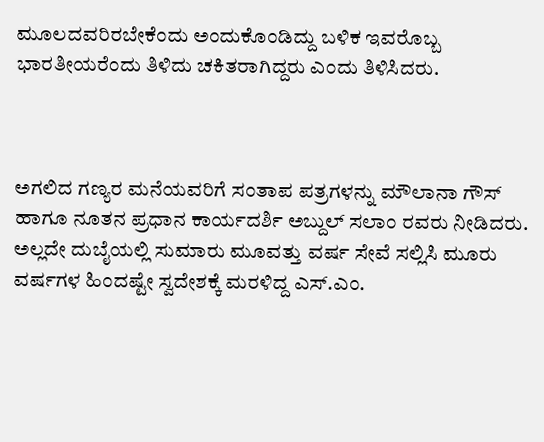ಮೂಲದವರಿರಬೇಕೆಂದು ಅಂದುಕೊಂಡಿದ್ದು ಬಳಿಕ ಇವರೊಬ್ಬ ಭಾರತೀಯರೆಂದು ತಿಳಿದು ಚಕಿತರಾಗಿದ್ದರು ಎಂದು ತಿಳಿಸಿದರು.



ಅಗಲಿದ ಗಣ್ಯರ ಮನೆಯವರಿಗೆ ಸಂತಾಪ ಪತ್ರಗಳನ್ನು ಮೌಲಾನಾ ಗೌಸ್ ಹಾಗೂ ನೂತನ ಪ್ರಧಾನ ಕಾರ್ಯದರ್ಶಿ ಅಬ್ದುಲ್ ಸಲಾಂ ರವರು ನೀಡಿದರು. ಅಲ್ಲದೇ ದುಬೈಯಲ್ಲಿ ಸುಮಾರು ಮೂವತ್ತು ವರ್ಷ ಸೇವೆ ಸಲ್ಲಿಸಿ ಮೂರು ವರ್ಷಗಳ ಹಿಂದಷ್ಟೇ ಸ್ವದೇಶಕ್ಕೆ ಮರಳಿದ್ದ ಎಸ್.ಎಂ.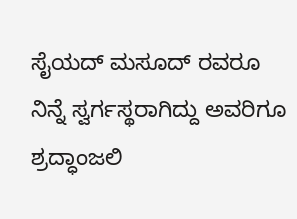ಸೈಯದ್ ಮಸೂದ್ ರವರೂ ನಿನ್ನೆ ಸ್ವರ್ಗಸ್ಥರಾಗಿದ್ದು ಅವರಿಗೂ ಶ್ರದ್ಧಾಂಜಲಿ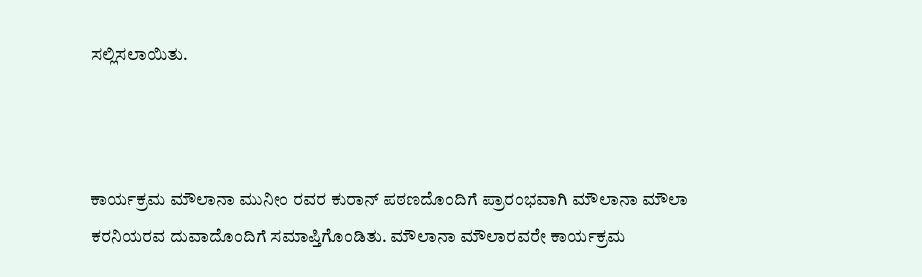ಸಲ್ಲಿಸಲಾಯಿತು.



ಕಾರ್ಯಕ್ರಮ ಮೌಲಾನಾ ಮುನೀಂ ರವರ ಕುರಾನ್ ಪಠಣದೊಂದಿಗೆ ಪ್ರಾರಂಭವಾಗಿ ಮೌಲಾನಾ ಮೌಲಾ ಕರನಿಯರವ ದುವಾದೊಂದಿಗೆ ಸಮಾಪ್ತಿಗೊಂಡಿತು. ಮೌಲಾನಾ ಮೌಲಾರವರೇ ಕಾರ್ಯಕ್ರಮ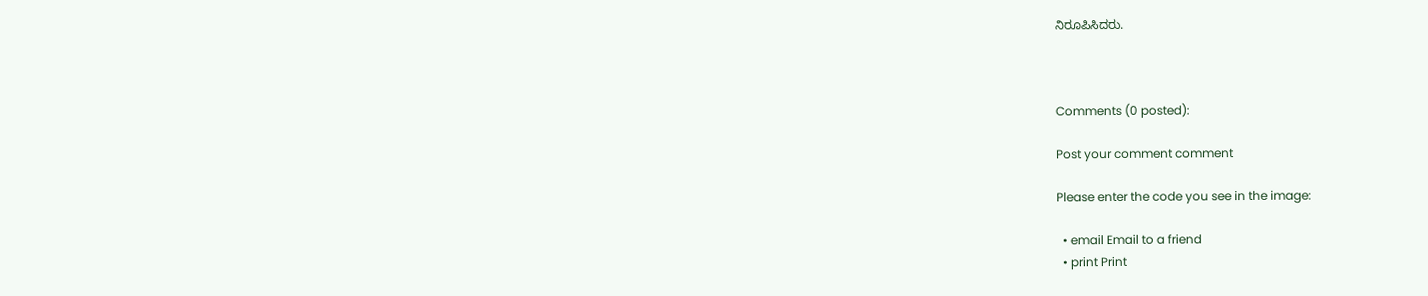ನಿರೂಪಿಸಿದರು.



Comments (0 posted):

Post your comment comment

Please enter the code you see in the image:

  • email Email to a friend
  • print Print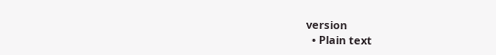version
  • Plain text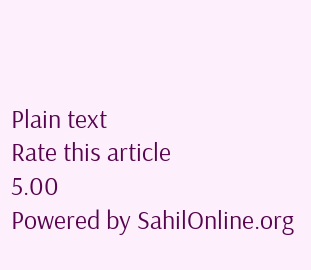Plain text
Rate this article
5.00
Powered by SahilOnline.org